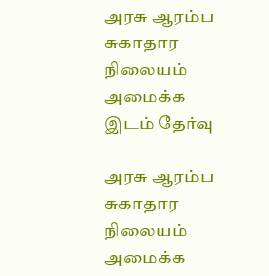அரசு ஆரம்ப சுகாதார நிலையம் அமைக்க இடம் தேர்வு

அரசு ஆரம்ப சுகாதார நிலையம் அமைக்க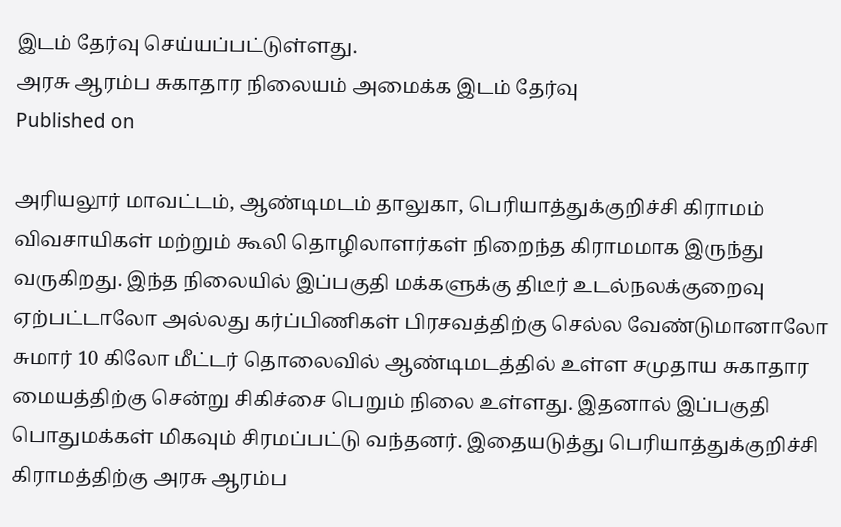இடம் தேர்வு செய்யப்பட்டுள்ளது.
அரசு ஆரம்ப சுகாதார நிலையம் அமைக்க இடம் தேர்வு
Published on

அரியலூர் மாவட்டம், ஆண்டிமடம் தாலுகா, பெரியாத்துக்குறிச்சி கிராமம் விவசாயிகள் மற்றும் கூலி தொழிலாளர்கள் நிறைந்த கிராமமாக இருந்து வருகிறது. இந்த நிலையில் இப்பகுதி மக்களுக்கு திடீர் உடல்நலக்குறைவு ஏற்பட்டாலோ அல்லது கர்ப்பிணிகள் பிரசவத்திற்கு செல்ல வேண்டுமானாலோ சுமார் 10 கிலோ மீட்டர் தொலைவில் ஆண்டிமடத்தில் உள்ள சமுதாய சுகாதார மையத்திற்கு சென்று சிகிச்சை பெறும் நிலை உள்ளது. இதனால் இப்பகுதி பொதுமக்கள் மிகவும் சிரமப்பட்டு வந்தனர். இதையடுத்து பெரியாத்துக்குறிச்சி கிராமத்திற்கு அரசு ஆரம்ப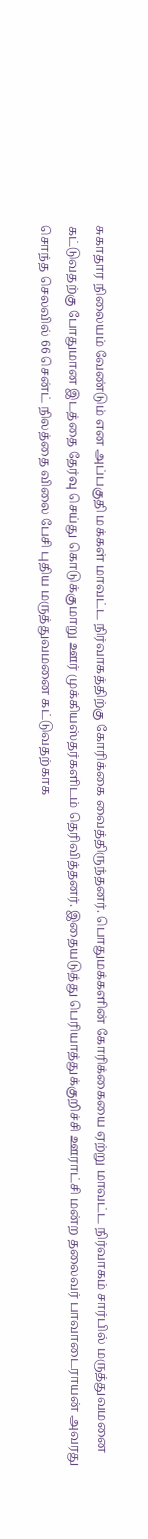சுகாதார நிலையம் வேண்டும் என அப்பகுதி மக்கள் மாவட்ட நிர்வாகத்திற்கு கோரிக்கை வைத்திருந்தனர். பொதுமக்களின் கோரிக்கையை ஏற்று மாவட்ட நிர்வாகம் சார்பில் மருத்துவமனை கட்டுவதற்கு போதுமான இடத்தை தேர்வு செய்து கொடுக்குமாறு ஊர் முக்கியஸ்தர்களிடம் தெரிவித்தனர். இதையடுத்து பெரியாத்துக்குறிச்சி ஊராட்சி மன்ற தலைவர் பாவாடைராயன் அவரது சொந்த செலவில் 66 சென்ட் நிலத்தை விலை பேசி புதிய மருத்துவமனை கட்டுவதற்காக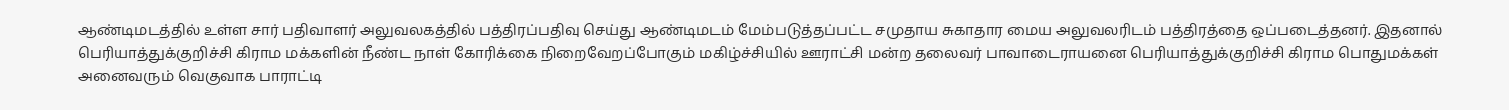ஆண்டிமடத்தில் உள்ள சார் பதிவாளர் அலுவலகத்தில் பத்திரப்பதிவு செய்து ஆண்டிமடம் மேம்படுத்தப்பட்ட சமுதாய சுகாதார மைய அலுவலரிடம் பத்திரத்தை ஒப்படைத்தனர். இதனால் பெரியாத்துக்குறிச்சி கிராம மக்களின் நீண்ட நாள் கோரிக்கை நிறைவேறப்போகும் மகிழ்ச்சியில் ஊராட்சி மன்ற தலைவர் பாவாடைராயனை பெரியாத்துக்குறிச்சி கிராம பொதுமக்கள் அனைவரும் வெகுவாக பாராட்டி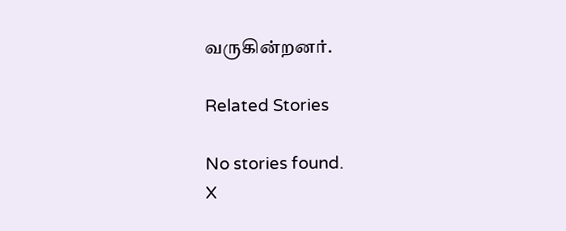வருகின்றனர்.

Related Stories

No stories found.
X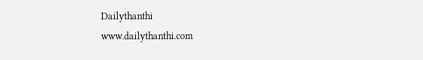Dailythanthi
www.dailythanthi.com